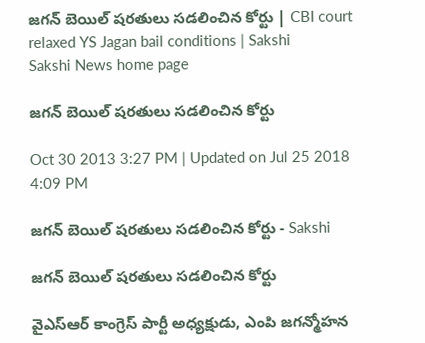జగన్ బెయిల్ షరతులు సడలించిన కోర్టు | CBI court relaxed YS Jagan bail conditions | Sakshi
Sakshi News home page

జగన్ బెయిల్ షరతులు సడలించిన కోర్టు

Oct 30 2013 3:27 PM | Updated on Jul 25 2018 4:09 PM

జగన్ బెయిల్ షరతులు సడలించిన కోర్టు - Sakshi

జగన్ బెయిల్ షరతులు సడలించిన కోర్టు

వైఎస్ఆర్ కాంగ్రెస్ పార్టీ అధ్యక్షుడు, ఎంపి జగన్మోహన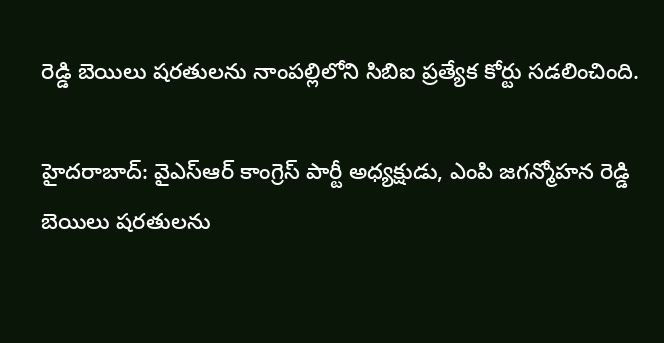రెడ్డి బెయిలు షరతులను నాంపల్లిలోని సిబిఐ ప్రత్యేక కోర్టు సడలించింది.

హైదరాబాద్: వైఎస్ఆర్ కాంగ్రెస్ పార్టీ అధ్యక్షుడు, ఎంపి జగన్మోహన రెడ్డి బెయిలు షరతులను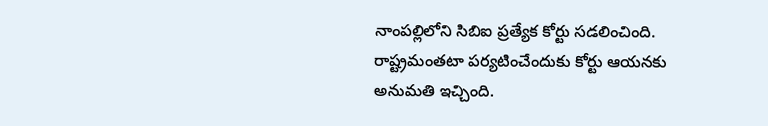నాంపల్లిలోని సిబిఐ ప్రత్యేక కోర్టు సడలించింది. రాష్ట్రమంతటా పర్యటించేందుకు కోర్టు ఆయనకు అనుమతి ఇచ్చింది.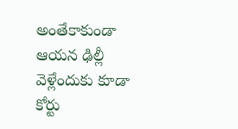అంతేకాకుండా ఆయన ఢిల్లీ వెళ్లేందుకు కూడా కోర్టు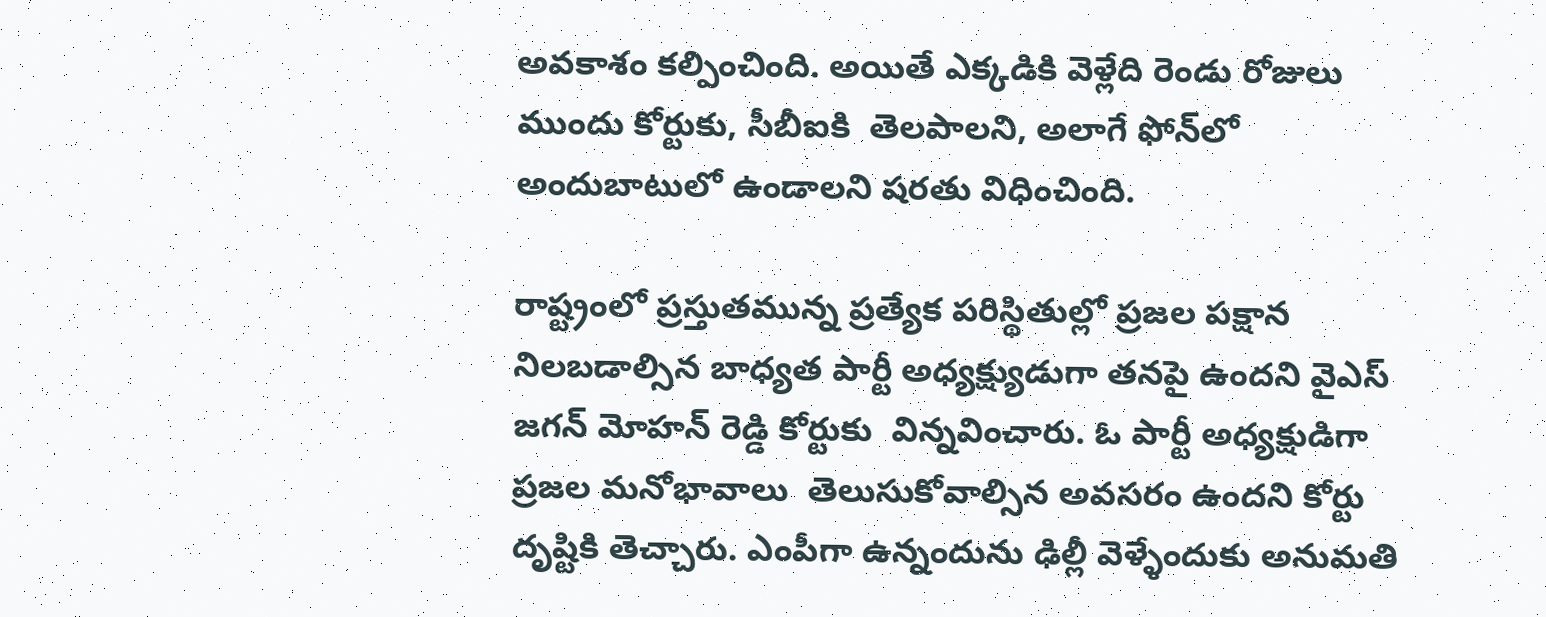అవకాశం కల్పించింది. అయితే ఎక్కడికి వెళ్లేది రెండు రోజులు ముందు కోర్టుకు, సీబీఐకి  తెలపాలని, అలాగే ఫోన్‌లో అందుబాటులో ఉండాలని షరతు విధించింది.

రాష్ట్రంలో ప్రస్తుతమున్న ప్రత్యేక పరిస్థితుల్లో ప్రజల పక్షాన నిలబడాల్సిన బాధ్యత పార్టీ అధ్యక్ష్యుడుగా తనపై ఉందని వైఎస్‌ జగన్‌ మోహన్‌ రెడ్డి కోర్టుకు  విన్నవించారు. ఓ పార్టీ అధ్యక్షుడిగా  ప్రజల మనోభావాలు  తెలుసుకోవాల్సిన అవసరం ఉందని కోర్టు దృష్టికి తెచ్చారు. ఎంపీగా ఉన్నందును ఢిల్లీ వెళ్ళేందుకు అనుమతి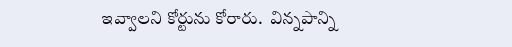ఇవ్వాలని కోర్టును కోరారు.  విన్నపాన్ని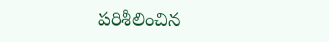పరిశీలించిన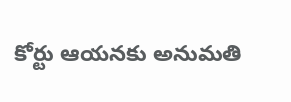కోర్టు ఆయనకు అనుమతి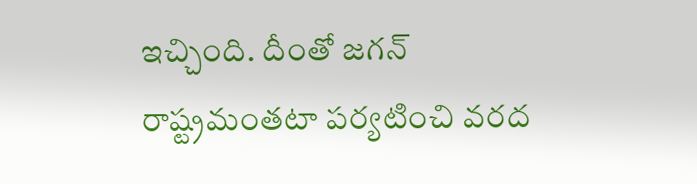ఇచ్చింది. దీంతో జగన్ రాష్ట్రమంతటా పర్యటించి వరద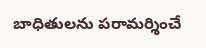బాధితులను పరామర్శించే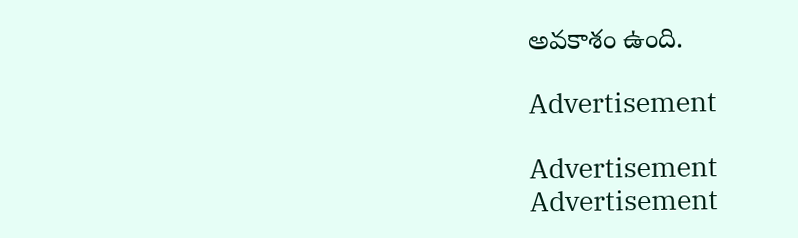అవకాశం ఉంది.

Advertisement

Advertisement
Advertisement